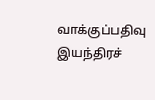வாக்குப்பதிவு இயந்திரச்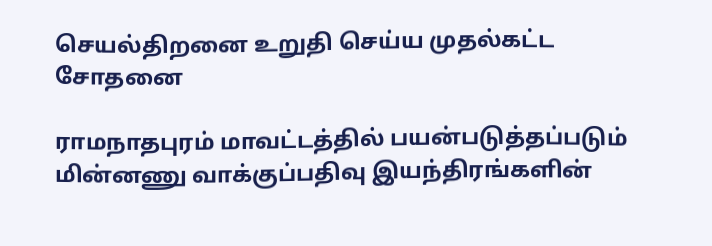செயல்திறனை உறுதி செய்ய முதல்கட்ட சோதனை

ராமநாதபுரம் மாவட்டத்தில் பயன்படுத்தப்படும் மின்னணு வாக்குப்பதிவு இயந்திரங்களின்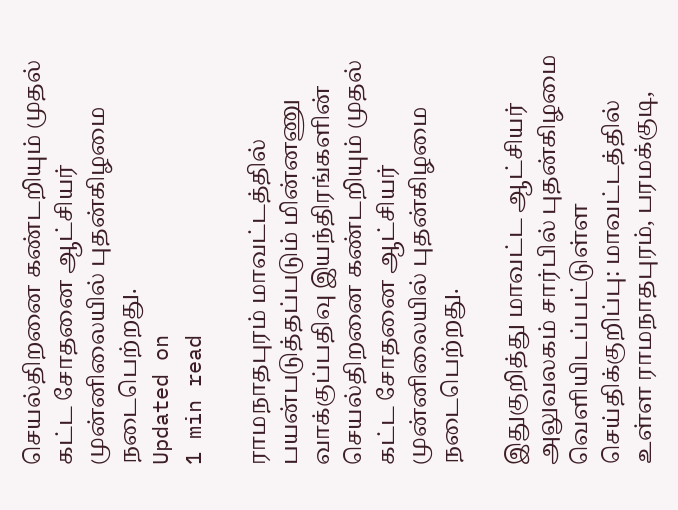செயல்திறனை கண்டறியும் முதல் கட்ட சோதனை ஆட்சியர் முன்னிலையில் புதன்கிழமை நடைபெற்றது.
Updated on
1 min read

ராமநாதபுரம் மாவட்டத்தில் பயன்படுத்தப்படும் மின்னணு வாக்குப்பதிவு இயந்திரங்களின் செயல்திறனை கண்டறியும் முதல் கட்ட சோதனை ஆட்சியர் முன்னிலையில் புதன்கிழமை நடைபெற்றது.

இதுகுறித்து மாவட்ட ஆட்சியர் அலுவலகம் சார்பில் புதன்கிழமை வெளியிடப்பட்டுள்ள செய்திக்குறிப்பு: மாவட்டத்தில் உள்ள ராமநாதபுரம், பரமக்குடி,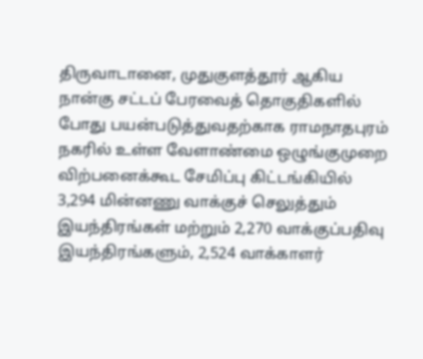திருவாடானை, முதுகுளத்தூர் ஆகிய நான்கு சட்டப் பேரவைத் தொகுதிகளில் போது பயன்படுத்துவதற்காக ராமநாதபுரம் நகரில் உள்ள வேளாண்மை ஒழுங்குமுறை விற்பனைக்கூட சேமிப்பு கிட்டங்கியில் 3,294 மின்னணு வாக்குச் செலுத்தும் இயந்திரங்கள் மற்றும் 2,270 வாக்குப்பதிவு இயந்திரங்களும், 2,524 வாக்காளர்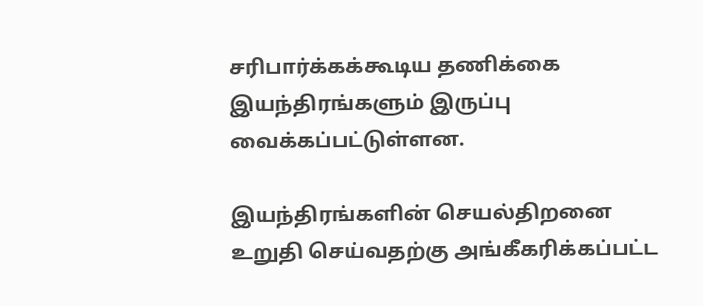சரிபார்க்கக்கூடிய தணிக்கை இயந்திரங்களும் இருப்பு வைக்கப்பட்டுள்ளன.

இயந்திரங்களின் செயல்திறனை உறுதி செய்வதற்கு அங்கீகரிக்கப்பட்ட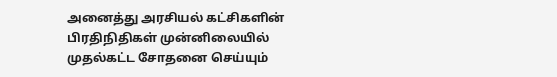அனைத்து அரசியல் கட்சிகளின் பிரதிநிதிகள் முன்னிலையில் முதல்கட்ட சோதனை செய்யும்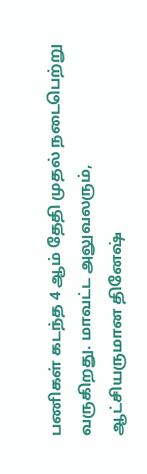பணிகள் கடந்த 4 ஆம் தேதி முதல் நடைபெற்று வருகிறது. மாவட்ட அலுவலரும், ஆட்சியருமான தினேஷ்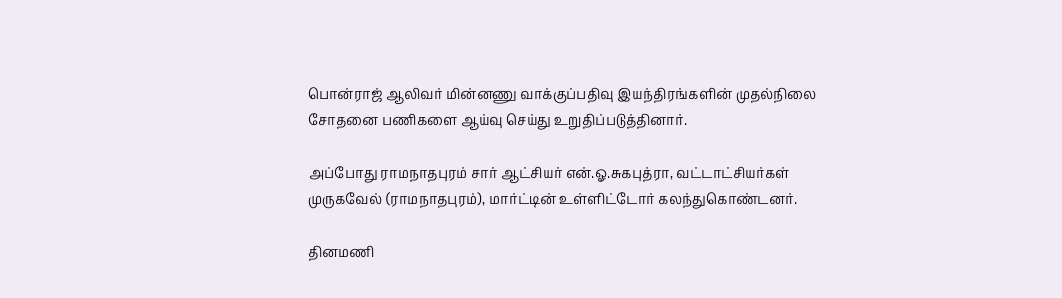பொன்ராஜ் ஆலிவர் மின்னணு வாக்குப்பதிவு இயந்திரங்களின் முதல்நிலை சோதனை பணிகளை ஆய்வு செய்து உறுதிப்படுத்தினார்.

அப்போது ராமநாதபுரம் சார் ஆட்சியர் என்.ஓ.சுகபுத்ரா, வட்டாட்சியர்கள் முருகவேல் (ராமநாதபுரம்), மார்ட்டின் உள்ளிட்டோர் கலந்துகொண்டனர்.

தினமணி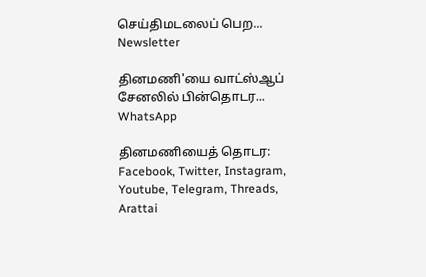செய்திமடலைப் பெற... Newsletter

தினமணி'யை வாட்ஸ்ஆப் சேனலில் பின்தொடர... WhatsApp

தினமணியைத் தொடர: Facebook, Twitter, Instagram, Youtube, Telegram, Threads, Arattai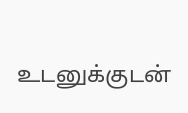உடனுக்குடன்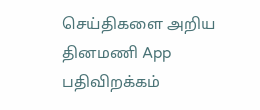செய்திகளை அறிய தினமணி App பதிவிறக்கம்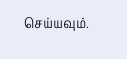செய்யவும்.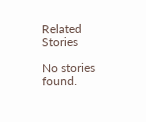Related Stories

No stories found.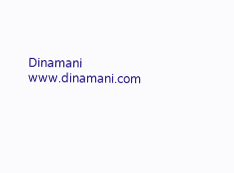Dinamani
www.dinamani.com